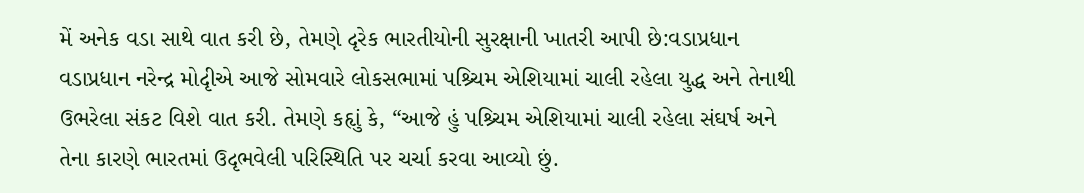મેં અનેક વડા સાથે વાત કરી છે, તેમણે દૃરેક ભારતીયોની સુરક્ષાની ખાતરી આપી છે:વડાપ્રધાન
વડાપ્રધાન નરેન્દ્ર મોદૃીએ આજે સોમવારે લોકસભામાં પશ્ર્ચિમ એશિયામાં ચાલી રહેલા યુદ્ધ અને તેનાથી ઉભરેલા સંકટ વિશે વાત કરી. તેમણે કહૃાું કે, “આજે હું પશ્ર્ચિમ એશિયામાં ચાલી રહેલા સંઘર્ષ અને તેના કારણે ભારતમાં ઉદૃભવેલી પરિસ્થિતિ પર ચર્ચા કરવા આવ્યો છું.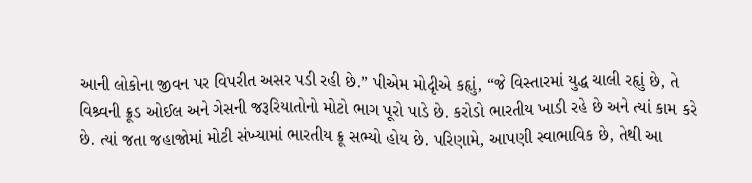આની લોકોના જીવન પર વિપરીત અસર પડી રહી છે.” પીએમ મોદૃીએ કહૃાું, “જે વિસ્તારમાં યુદ્ધ ચાલી રહૃાું છે, તે વિશ્ર્વની ક્રૂડ ઓઈલ અને ગેસની જરૂરિયાતોનો મોટો ભાગ પૂરો પાડે છે. કરોડો ભારતીય ખાડી રહે છે અને ત્યાં કામ કરે છે. ત્યાં જતા જહાજોમાં મોટી સંખ્યામાં ભારતીય ક્રૂ સભ્યો હોય છે. પરિણામે, આપણી સ્વાભાવિક છે, તેથી આ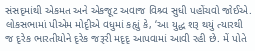સંસદૃમાંથી એકમત અને એકજૂટ અવાજ વિશ્ર્વ સુધી પહોંચવો જોઈએ.
લોકસભામાં પીએમ મોદૃીએ વધુમાં કહૃાું કે, ‘આ યુદ્ધ શરૂ થયું ત્યારથી જ દૃરેક ભારતીયોને દૃરેક જરૂરી મદૃદૃ આપવામાં આવી રહી છે. મેં પોતે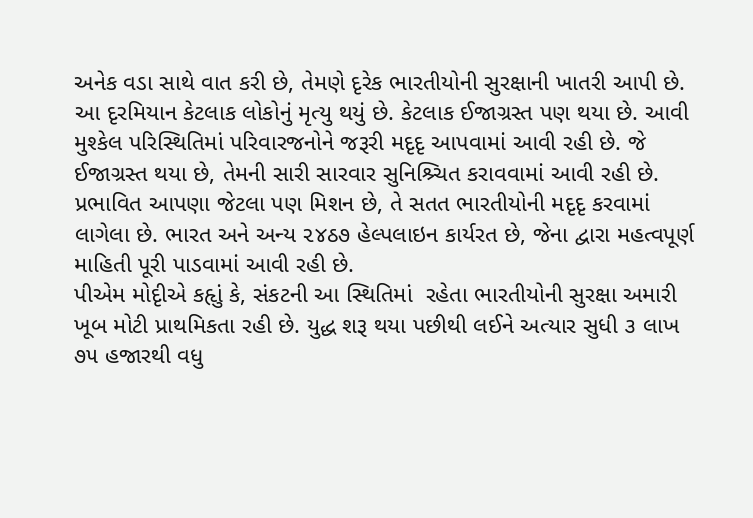અનેક વડા સાથે વાત કરી છે, તેમણે દૃરેક ભારતીયોની સુરક્ષાની ખાતરી આપી છે. આ દૃરમિયાન કેટલાક લોકોનું મૃત્યુ થયું છે. કેટલાક ઈજાગ્રસ્ત પણ થયા છે. આવી મુશ્કેલ પરિસ્થિતિમાં પરિવારજનોને જરૂરી મદૃદૃ આપવામાં આવી રહી છે. જે ઈજાગ્રસ્ત થયા છે, તેમની સારી સારવાર સુનિશ્ર્ચિત કરાવવામાં આવી રહી છે. પ્રભાવિત આપણા જેટલા પણ મિશન છે, તે સતત ભારતીયોની મદૃદૃ કરવામાં લાગેલા છે. ભારત અને અન્ય ૨૪ઠ૭ હેલ્પલાઇન કાર્યરત છે, જેના દ્વારા મહત્વપૂર્ણ માહિતી પૂરી પાડવામાં આવી રહી છે.
પીએમ મોદૃીએ કહૃાું કે, સંકટની આ સ્થિતિમાં  રહેતા ભારતીયોની સુરક્ષા અમારી ખૂબ મોટી પ્રાથમિકતા રહી છે. યુદ્ધ શરૂ થયા પછીથી લઈને અત્યાર સુધી ૩ લાખ ૭૫ હજારથી વધુ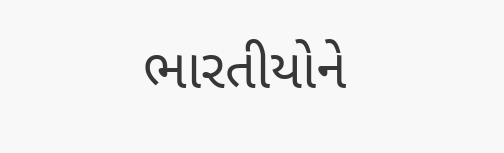ભારતીયોને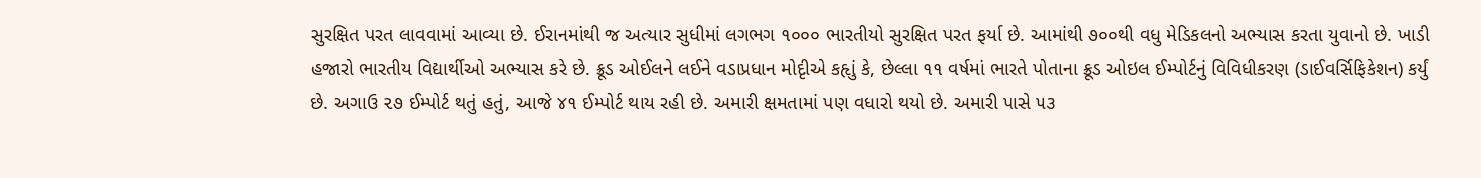સુરક્ષિત પરત લાવવામાં આવ્યા છે. ઈરાનમાંથી જ અત્યાર સુધીમાં લગભગ ૧૦૦૦ ભારતીયો સુરક્ષિત પરત ફર્યા છે. આમાંથી ૭૦૦થી વધુ મેડિકલનો અભ્યાસ કરતા યુવાનો છે. ખાડી હજારો ભારતીય વિદ્યાર્થીઓ અભ્યાસ કરે છે. ક્રૂડ ઓઈલને લઈને વડાપ્રધાન મોદૃીએ કહૃાું કે, છેલ્લા ૧૧ વર્ષમાં ભારતે પોતાના ક્રૂડ ઓઇલ ઈમ્પોર્ટનું વિવિધીકરણ (ડાઈવર્સિફિકેશન) કર્યું છે. અગાઉ ૨૭ ઈમ્પોર્ટ થતું હતું, આજે ૪૧ ઈમ્પોર્ટ થાય રહી છે. અમારી ક્ષમતામાં પણ વધારો થયો છે. અમારી પાસે ૫૩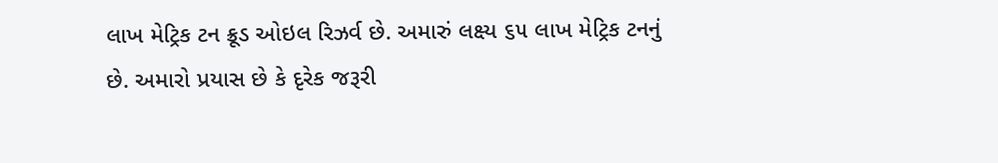લાખ મેટ્રિક ટન ક્રૂડ ઓઇલ રિઝર્વ છે. અમારું લક્ષ્ય ૬૫ લાખ મેટ્રિક ટનનું છે. અમારો પ્રયાસ છે કે દૃરેક જરૂરી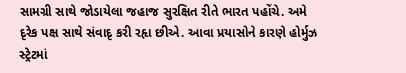સામગ્રી સાથે જોડાયેલા જહાજ સુરક્ષિત રીતે ભારત પહોંચે. અમે દૃરેક પક્ષ સાથે સંવાદૃ કરી રહૃા છીએ. આવા પ્રયાસોને કારણે હોર્મુઝ સ્ટ્રેટમાં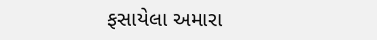ફસાયેલા અમારા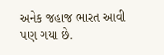અનેક જહાજ ભારત આવી પણ ગયા છે.